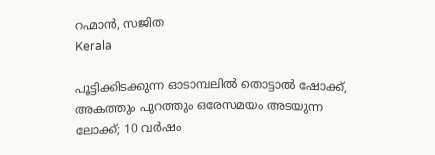റഹ്മാൻ, സജിത
Kerala

പൂട്ടിക്കിടക്കുന്ന ഓടാമ്പലിൽ തൊട്ടാൽ ഷോക്ക്, അകത്തും പുറത്തും ഒരേസമയം അടയുന്ന ലോക്ക്; 10 വർഷം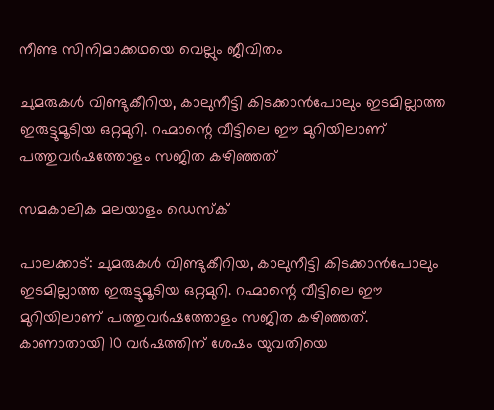നീണ്ട സിനിമാക്കഥയെ വെല്ലും ജീവിതം

ചുമരുകൾ വിണ്ടുകീറിയ, കാലുനീട്ടി കിടക്കാൻപോലും ഇടമില്ലാത്ത ഇരുട്ടുമൂടിയ ഒറ്റമുറി. റഹ്മാന്റെ വീട്ടിലെ ഈ മുറിയിലാണ് പത്തുവർഷത്തോളം സജിത കഴിഞ്ഞത്

സമകാലിക മലയാളം ഡെസ്ക്

പാലക്കാട്‌: ചുമരുകൾ വിണ്ടുകീറിയ, കാലുനീട്ടി കിടക്കാൻപോലും ഇടമില്ലാത്ത ഇരുട്ടുമൂടിയ ഒറ്റമുറി. റഹ്മാന്റെ വീട്ടിലെ ഈ മുറിയിലാണ് പത്തുവർഷത്തോളം സജിത കഴിഞ്ഞത്. കാണാതായി 10 വർഷത്തിന് ശേഷം യുവതിയെ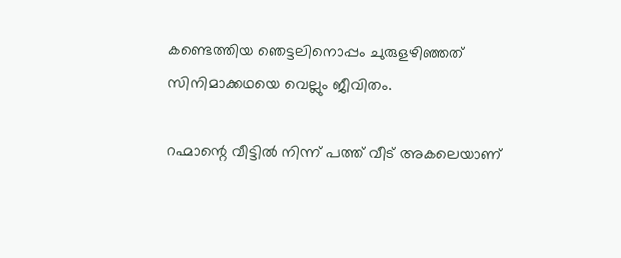കണ്ടെത്തിയ ഞെട്ടലിനൊപ്പം ചുരുളഴിഞ്ഞത് സിനിമാക്കഥയെ വെല്ലും ജീവിതം.

റഹ്മാന്റെ വീട്ടിൽ നിന്ന് പത്ത് വീട് അകലെയാണ്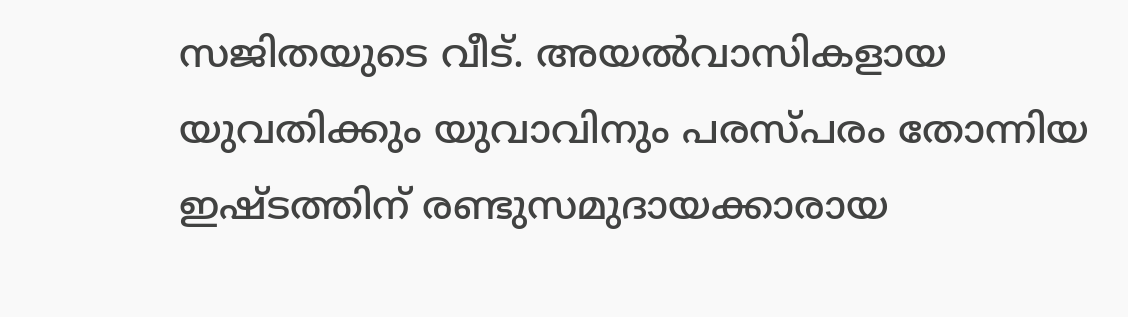സജിതയുടെ വീട്. അയൽവാസികളായ യുവതിക്കും യുവാവിനും പരസ്പരം തോന്നിയ ഇഷ്ടത്തിന് രണ്ടുസമുദായക്കാരായ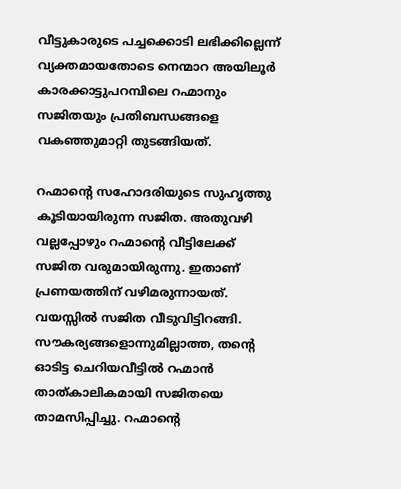വീട്ടുകാരുടെ പച്ചക്കൊടി ലഭിക്കില്ലെന്ന് വ്യക്തമായതോടെ നെന്മാറ അയിലൂർ കാരക്കാട്ടുപറമ്പിലെ റഹ്മാനും സജിതയും പ്രതിബന്ധങ്ങളെ വകഞ്ഞുമാറ്റി തുടങ്ങിയത്.

റഹ്മാന്റെ സഹോദരിയുടെ സുഹൃത്തു കൂടിയായിരുന്ന സജിത. അതുവഴി വല്ലപ്പോഴും റഹ്മാന്റെ വീട്ടിലേക്ക് സജിത വരുമായിരുന്നു. ഇതാണ് പ്രണയത്തിന് വഴിമരുന്നായത്. വയസ്സിൽ സജിത വീടുവിട്ടിറങ്ങി. സൗകര്യങ്ങളൊന്നുമില്ലാത്ത, തന്റെ ഓടിട്ട ചെറിയവീട്ടിൽ റഹ്മാൻ താത്കാലികമായി സജിതയെ താമസിപ്പിച്ചു. റഹ്മാന്റെ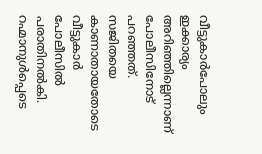വീട്ടുകാർപോലും ഇക്കാര്യം അറിഞ്ഞില്ലെന്നാണ് പോലീസിനോട് പറഞ്ഞത്. സജിതയെ കാണാതായതോടെ വീട്ടുകാർ പോലീസിൽ പരാതിനൽകി. റഹ്മാനുൾപ്പെടെ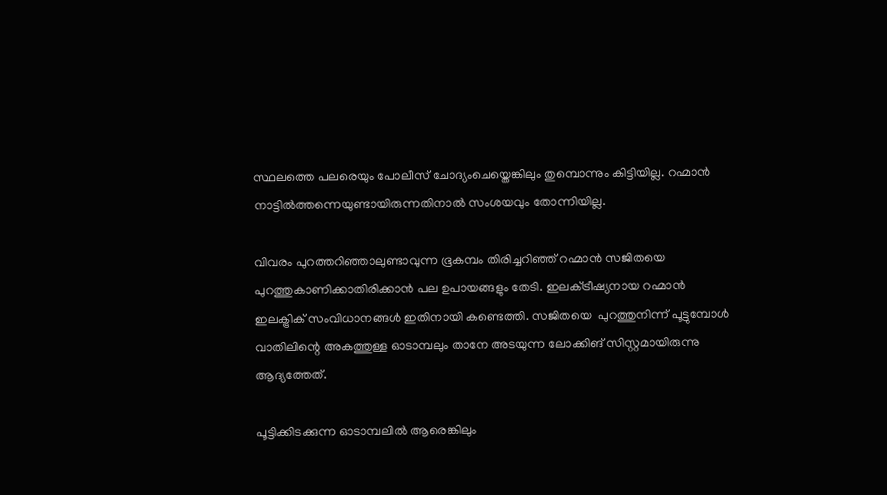സ്ഥലത്തെ പലരെയും പോലീസ് ചോദ്യംചെയ്തെങ്കിലും തുമ്പൊന്നും കിട്ടിയില്ല. റഹ്മാൻ നാട്ടിൽത്തന്നെയുണ്ടായിരുന്നതിനാൽ സംശയവും തോന്നിയില്ല.

വിവരം പുറത്തറിഞ്ഞാലുണ്ടാവുന്ന ഭൂകമ്പം തിരിച്ചറിഞ്ഞ് റഹ്മാൻ സജിതയെ പുറത്തുകാണിക്കാതിരിക്കാൻ പല ഉപായങ്ങളും തേടി. ഇലക്‌ട്രീഷ്യനായ റഹ്മാൻ ഇലക്ട്രിക് സംവിധാനങ്ങൾ ഇതിനായി കണ്ടെത്തി. സജിതയെ  പുറത്തുനിന്ന് പൂട്ടുമ്പോൾ വാതിലിന്റെ അകത്തുള്ള ഓടാമ്പലും താനേ അടയുന്ന ലോക്കിങ് സിസ്റ്റമായിരുന്നു ആദ്യത്തേത്.

പൂട്ടിക്കിടക്കുന്ന ഓടാമ്പലിൽ ആരെങ്കിലും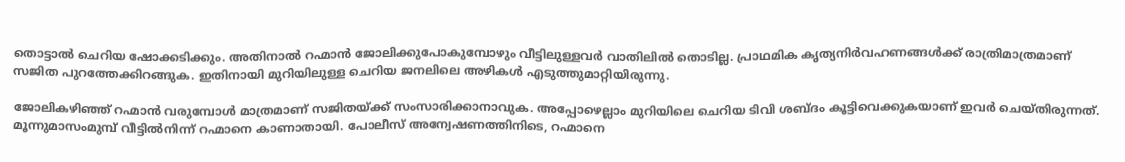തൊട്ടാൽ ചെറിയ ഷോക്കടിക്കും. അതിനാൽ റഹ്മാൻ ജോലിക്കുപോകുമ്പോഴും വീട്ടിലുള്ളവർ വാതിലിൽ തൊടില്ല. പ്രാഥമിക കൃത്യനിർവഹണങ്ങൾക്ക് രാത്രിമാത്രമാണ് സജിത പുറത്തേക്കിറങ്ങുക. ഇതിനായി മുറിയിലുള്ള ചെറിയ ജനലിലെ അഴികൾ എടുത്തുമാറ്റിയിരുന്നു.

ജോലികഴിഞ്ഞ്‌ റഹ്മാൻ വരുമ്പോൾ മാത്രമാണ് സജിതയ്ക്ക് സംസാരിക്കാനാവുക. അപ്പോഴെല്ലാം മുറിയിലെ ചെറിയ ടിവി ശബ്ദം കൂട്ടിവെക്കുകയാണ് ഇവർ ചെയ്തിരുന്നത്. മൂന്നുമാസംമുമ്പ് വീട്ടിൽനിന്ന്‌ റഹ്മാനെ കാണാതായി. പോലീസ് അന്വേഷണത്തിനിടെ, റഹ്മാനെ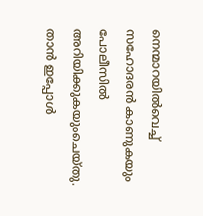നെന്മാറയിൽവെച്ച് സഹോദരൻ കാണുകയും പോലീസിൽ അറിയിക്കുകയുംചെയ്തു. താൻ ഇപ്പോൾ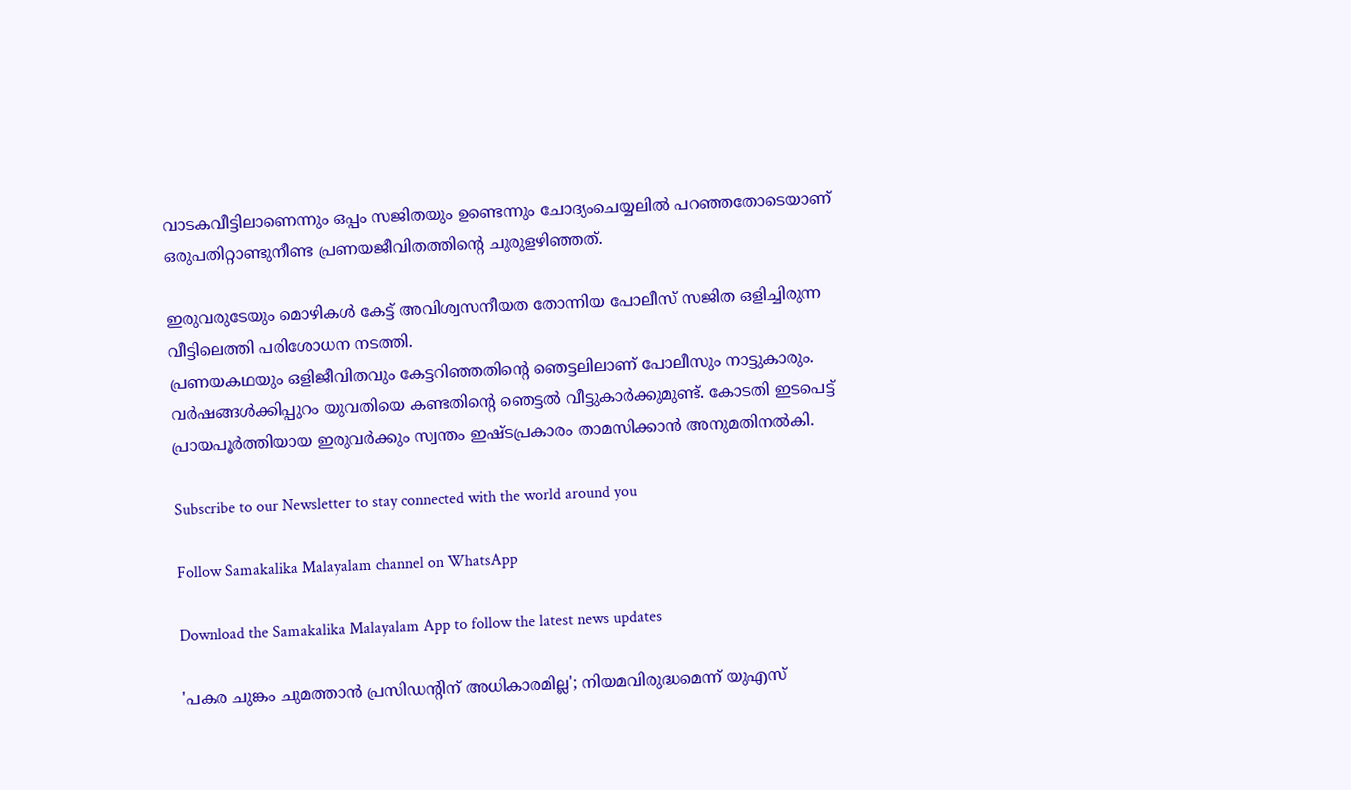വാടകവീട്ടിലാണെന്നും ഒപ്പം സജിതയും ഉണ്ടെന്നും ചോദ്യംചെയ്യലിൽ പറഞ്ഞതോടെയാണ് ഒരുപതിറ്റാണ്ടുനീണ്ട പ്രണയജീവിതത്തിന്റെ ചുരുളഴിഞ്ഞത്.

ഇരുവരുടേയും മൊഴികൾ കേട്ട് അവിശ്വസനീയത തോന്നിയ പോലീസ് സജിത ഒളിച്ചിരുന്ന വീട്ടിലെത്തി പരിശോധന നടത്തി.
പ്രണയകഥയും ഒളിജീവിതവും കേട്ടറിഞ്ഞതിന്റെ ഞെട്ടലിലാണ് പോലീസും നാട്ടുകാരും.  വർഷങ്ങൾക്കിപ്പുറം യുവതിയെ കണ്ടതിന്റെ ഞെട്ടൽ വീട്ടുകാർക്കുമുണ്ട്. കോടതി ഇടപെട്ട് പ്രായപൂർത്തിയായ ഇരുവർക്കും സ്വന്തം ഇഷ്ടപ്രകാരം താമസിക്കാൻ അനുമതിനൽകി.

Subscribe to our Newsletter to stay connected with the world around you

Follow Samakalika Malayalam channel on WhatsApp

Download the Samakalika Malayalam App to follow the latest news updates

'പകര ചുങ്കം ചുമത്താന്‍ പ്രസിഡന്റിന് അധികാരമില്ല'; നിയമവിരുദ്ധമെന്ന് യുഎസ്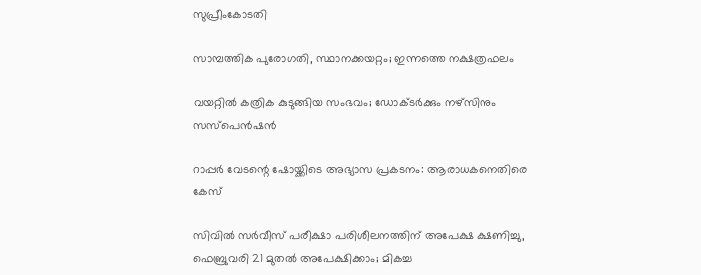സുപ്രീംകോടതി

സാമ്പത്തിക പുരോഗതി, സ്ഥാനക്കയറ്റം; ഇന്നത്തെ നക്ഷത്രഫലം

വയറ്റില്‍ കത്രിക കുടുങ്ങിയ സംഭവം; ഡോക്ടര്‍ക്കും നഴ്‌സിനും സസ്‌പെന്‍ഷന്‍

റാപ്പര്‍ വേടന്റെ ഷോയ്ക്കിടെ അഭ്യാസ പ്രകടനം: ആരാധകനെതിരെ കേസ്

സിവിൽ സർവീസ് പരീക്ഷാ പരിശീലനത്തിന് അപേക്ഷ ക്ഷണിച്ചു, ഫെബ്രുവരി 21 മുതൽ അപേക്ഷിക്കാം; മികച്ച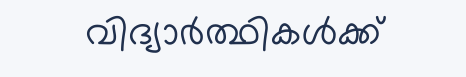വിദ്യാർത്ഥികൾക്ക്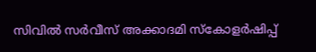സിവിൽ സർവീസ് അക്കാദമി സ്കോളർഷിപ്പ്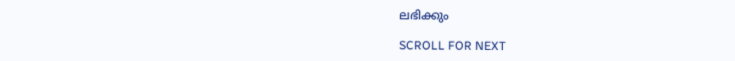ലഭിക്കും

SCROLL FOR NEXT